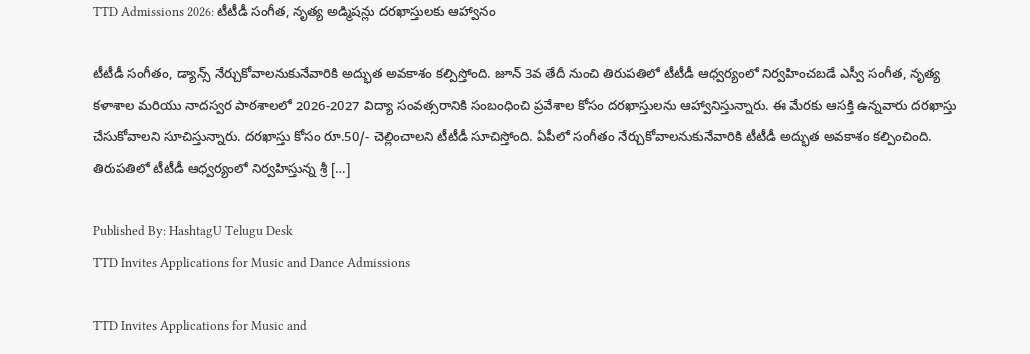TTD Admissions 2026: టీటీడీ సంగీత, నృత్య అడ్మిషన్లు దరఖాస్తులకు ఆహ్వానం

టీటీడీ సంగీతం, డ్యాన్స్ నేర్చుకోవాలనుకునేవారికి అద్భుత అవకాశం కల్పిస్తోంది. జూన్ 3వ తేదీ నుంచి తిరుపతిలో టీటీడీ ఆధ్వర్యంలో నిర్వహించబడే ఎస్వీ సంగీత, నృత్య కళాశాల మరియు నాదస్వర పాఠశాలలో 2026-2027 విద్యా సంవత్సరానికి సంబంధించి ప్రవేశాల కోసం దరఖాస్తులను ఆహ్వానిస్తున్నారు. ఈ మేరకు ఆసక్తి ఉన్నవారు దరఖాస్తు చేసుకోవాలని సూచిస్తున్నారు. దరఖాస్తు కోసం రూ.50/- చెల్లించాలని టీటీడీ సూచిస్తోంది. ఏపీలో సంగీతం నేర్చుకోవాలనుకునేవారికి టీటీడీ అద్భుత అవకాశం కల్పించింది. తిరుపతిలో టీటీడీ ఆధ్వర్యంలో నిర్వహిస్తున్న శ్రీ […]

Published By: HashtagU Telugu Desk
TTD Invites Applications for Music and Dance Admissions

TTD Invites Applications for Music and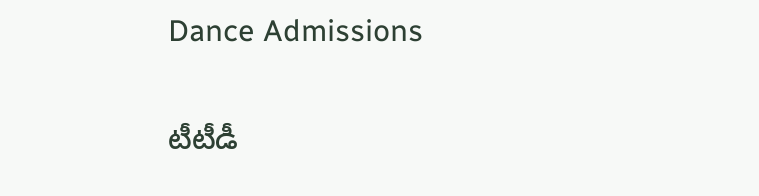Dance Admissions

టీటీడీ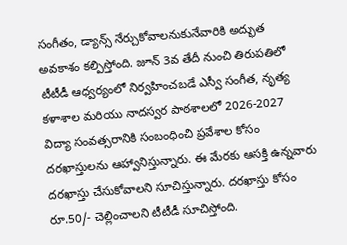సంగీతం, డ్యాన్స్ నేర్చుకోవాలనుకునేవారికి అద్భుత అవకాశం కల్పిస్తోంది. జూన్ 3వ తేదీ నుంచి తిరుపతిలో టీటీడీ ఆధ్వర్యంలో నిర్వహించబడే ఎస్వీ సంగీత, నృత్య కళాశాల మరియు నాదస్వర పాఠశాలలో 2026-2027 విద్యా సంవత్సరానికి సంబంధించి ప్రవేశాల కోసం దరఖాస్తులను ఆహ్వానిస్తున్నారు. ఈ మేరకు ఆసక్తి ఉన్నవారు దరఖాస్తు చేసుకోవాలని సూచిస్తున్నారు. దరఖాస్తు కోసం రూ.50/- చెల్లించాలని టీటీడీ సూచిస్తోంది.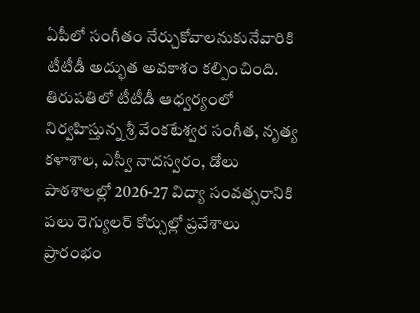ఏపీలో సంగీతం నేర్చుకోవాలనుకునేవారికి టీటీడీ అద్భుత అవకాశం కల్పించింది. తిరుపతిలో టీటీడీ ఆధ్వర్యంలో నిర్వహిస్తున్న శ్రీ వేంకటేశ్వర సంగీత, నృత్య కళాశాల, ఎస్వీ నాదస్వరం, డోలు పాఠశాలల్లో 2026-27 విద్యా సంవత్సరానికి పలు రెగ్యులర్ కోర్సుల్లో ప్రవేశాలు ప్రారంభం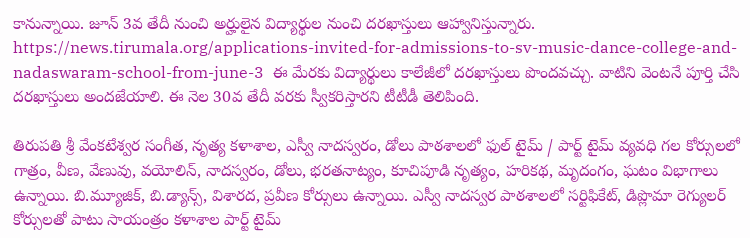కానున్నాయి. జూన్ 3వ తేదీ నుంచి అర్హులైన విద్యార్థుల నుంచి దరఖాస్తులు ఆహ్వానిస్తున్నారు. https://news.tirumala.org/applications-invited-for-admissions-to-sv-music-dance-college-and-nadaswaram-school-from-june-3  ఈ మేరకు విద్యార్థులు కాలేజీలో దరఖాస్తులు పొందవచ్చు. వాటిని వెంటనే పూర్తి చేసి దరఖాస్తులు అందజేయాలి. ఈ నెల 30వ తేదీ వరకు స్వీకరిస్తారని టీటీడీ తెలిపింది.

తిరుపతి శ్రీ వేంకటేశ్వర సంగీత, నృత్య కళాశాల, ఎస్వీ నాదస్వరం, డోలు పాఠశాలలో ఫుల్ టైమ్ / పార్ట్ టైమ్ వ్యవధి గల కోర్సులలో గాత్రం, వీణ, వేణువు, వయోలిన్, నాదస్వరం, డోలు, భరతనాట్యం, కూచిపూడి నృత్యం, హరికథ, మృదంగం, ఘటం విభాగాలు ఉన్నాయి. బి.మ్యూజిక్, బి.డ్యాన్స్, విశారద, ప్రవీణ కోర్సులు ఉన్నాయి. ఎస్వీ నాదస్వర పాఠశాలలో సర్టిఫికేట్, డిప్లొమా రెగ్యులర్ కోర్సులతో పాటు సాయంత్రం కళాశాల పార్ట్ టైమ్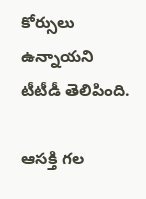కోర్సులు ఉన్నాయని టీటీడీ తెలిపింది.

ఆసక్తి గల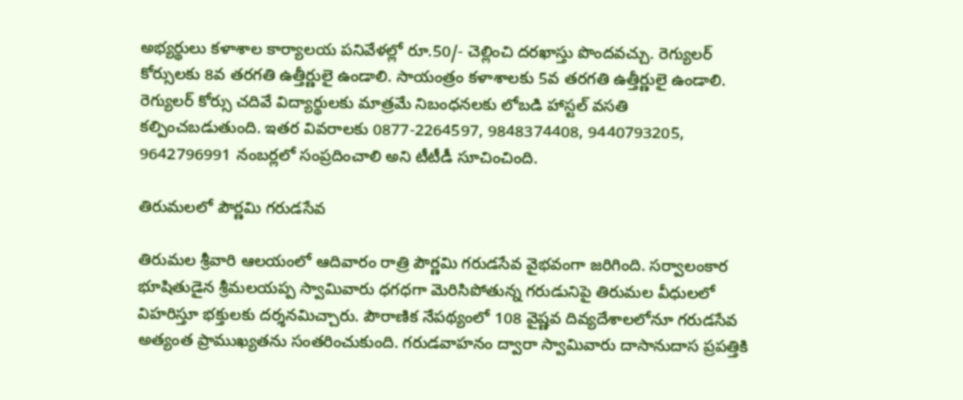అభ్యర్థులు కళాశాల కార్యాలయ పనివేళల్లో రూ.50/- చెల్లించి దరఖాస్తు పొందవచ్చు. రెగ్యులర్ కోర్సులకు 8వ తరగతి ఉత్తీర్ణులై ఉండాలి. సాయంత్రం కళాశాలకు 5వ తరగతి ఉత్తీర్ణులై ఉండాలి. రెగ్యులర్ కోర్సు చదివే విద్యార్థులకు మాత్రమే నిబంధనలకు లోబడి హాస్టల్ వసతి కల్పించబడుతుంది. ఇతర వివరాలకు 0877-2264597, 9848374408, 9440793205, 9642796991 నంబర్లలో సంప్రదించాలి అని టీటీడీ సూచించింది.

తిరుమలలో పౌర్ణమి గరుడసేవ

తిరుమల శ్రీవారి ఆలయంలో ఆదివారం రాత్రి పౌర్ణమి గరుడసేవ వైభవంగా జరిగింది. సర్వాలంకార భూషితుడైన శ్రీమలయప్ప స్వామివారు ధగధగా మెరిసిపోతున్న గరుడునిపై తిరుమల వీధులలో విహరిస్తూ భక్తులకు దర్శనమిచ్చారు. పౌరాణిక నేపథ్యంలో 108 వైష్ణవ దివ్యదేశాలలోనూ గరుడసేవ అత్యంత ప్రాముఖ్యతను సంతరించుకుంది. గరుడవాహనం ద్వారా స్వామివారు దాసానుదాస ప్రపత్తికి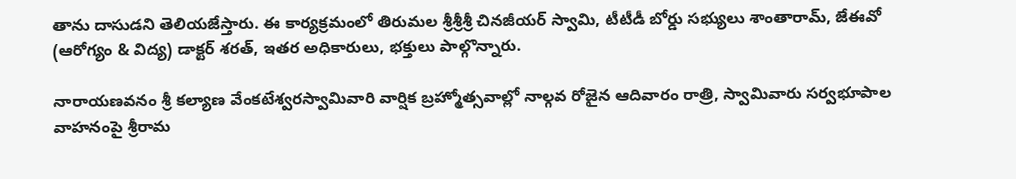తాను దాసుడని తెలియజేస్తారు. ఈ కార్యక్రమంలో తిరుమల శ్రీశ్రీశ్రీ చినజీయర్ స్వామి, టీటీడీ బోర్డు సభ్యులు శాంతారామ్, జేఈవో (ఆరోగ్యం & విద్య) డాక్టర్ శరత్, ఇతర అధికారులు, భక్తులు పాల్గొన్నారు.

నారాయణవనం శ్రీ కల్యాణ వేంకటేశ్వరస్వామివారి వార్షిక బ్రహ్మోత్సవాల్లో నాల్గవ రోజైన ఆదివారం రాత్రి, స్వామివారు సర్వభూపాల వాహనంపై శ్రీరామ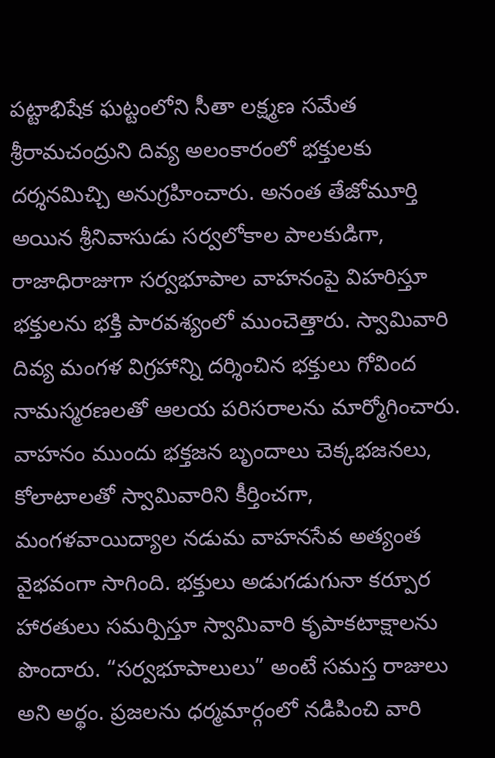పట్టాభిషేక ఘట్టంలోని సీతా లక్ష్మణ సమేత శ్రీరామచంద్రుని దివ్య అలంకారంలో భక్తులకు దర్శనమిచ్చి అనుగ్రహించారు. అనంత తేజోమూర్తి అయిన శ్రీనివాసుడు సర్వలోకాల పాలకుడిగా, రాజాధిరాజుగా సర్వభూపాల వాహనంపై విహరిస్తూ భక్తులను భక్తి పారవశ్యంలో ముంచెత్తారు. స్వామివారి దివ్య మంగళ విగ్రహాన్ని దర్శించిన భక్తులు గోవింద నామస్మరణలతో ఆలయ పరిసరాలను మార్మోగించారు. వాహనం ముందు భక్తజన బృందాలు చెక్కభజనలు, కోలాటాలతో స్వామివారిని కీర్తించగా, మంగళవాయిద్యాల నడుమ వాహనసేవ అత్యంత వైభవంగా సాగింది. భక్తులు అడుగడుగునా కర్పూర హారతులు సమర్పిస్తూ స్వామివారి కృపాకటాక్షాలను పొందారు. “సర్వభూపాలులు” అంటే సమస్త రాజులు అని అర్థం. ప్రజలను ధర్మమార్గంలో నడిపించి వారి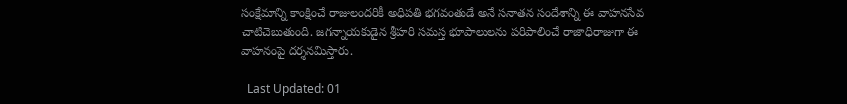సంక్షేమాన్ని కాంక్షించే రాజులందరికీ అధిపతి భగవంతుడే అనే సనాతన సందేశాన్ని ఈ వాహనసేవ చాటిచెబుతుంది. జగన్నాయకుడైన శ్రీహరి సమస్త భూపాలులను పరిపాలించే రాజాధిరాజుగా ఈ వాహనంపై దర్శనమిస్తారు.

  Last Updated: 01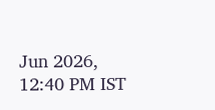Jun 2026, 12:40 PM IST